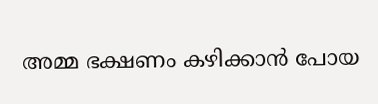അമ്മ ഭക്ഷണം കഴിക്കാന്‍ പോയ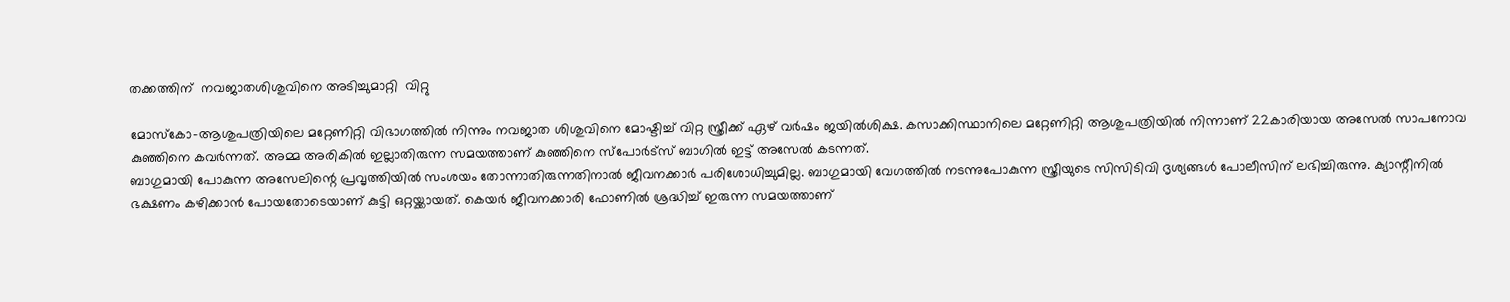തക്കത്തിന്  നവജാതശിശുവിനെ അടിച്ചുമാറ്റി  വിറ്റു

മോസ്‌കോ-ആശുപത്രിയിലെ മറ്റേണിറ്റി വിഭാഗത്തില്‍ നിന്നും നവജാത ശിശുവിനെ മോഷ്ടിച്ച് വിറ്റ സ്ത്രീക്ക് ഏഴ് വര്‍ഷം ജയില്‍ശിക്ഷ. കസാക്കിസ്ഥാനിലെ മറ്റേണിറ്റി ആശുപത്രിയില്‍ നിന്നാണ് 22കാരിയായ അസേല്‍ സാപനോവ കുഞ്ഞിനെ കവര്‍ന്നത്. അമ്മ അരികില്‍ ഇല്ലാതിരുന്ന സമയത്താണ് കുഞ്ഞിനെ സ്‌പോര്‍ട്‌സ് ബാഗില്‍ ഇട്ട് അസേല്‍ കടന്നത്.
ബാഗുമായി പോകുന്ന അസേലിന്റെ പ്രവൃത്തിയില്‍ സംശയം തോന്നാതിരുന്നതിനാല്‍ ജീവനക്കാര്‍ പരിശോധിച്ചുമില്ല. ബാഗുമായി വേഗത്തില്‍ നടന്നുപോകുന്ന സ്ത്രീയുടെ സിസിടിവി ദൃശ്യങ്ങള്‍ പോലീസിന് ലഭിച്ചിരുന്നു. ക്യാന്റീനില്‍ ഭക്ഷണം കഴിക്കാന്‍ പോയതോടെയാണ് കുട്ടി ഒറ്റയ്ക്കായത്. കെയര്‍ ജീവനക്കാരി ഫോണില്‍ ശ്രദ്ധിച്ച് ഇരുന്ന സമയത്താണ്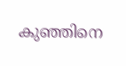കുഞ്ഞിനെ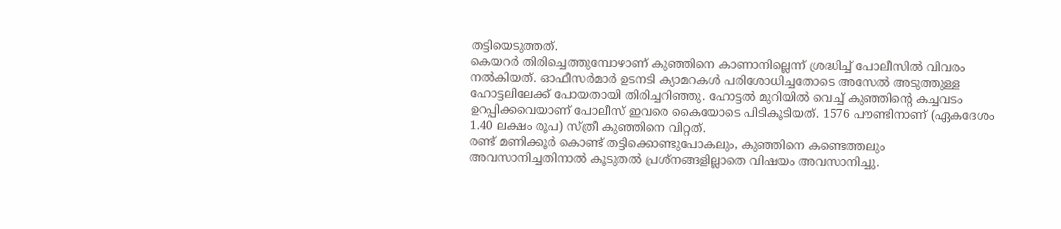തട്ടിയെടുത്തത്.
കെയറര്‍ തിരിച്ചെത്തുമ്പോഴാണ് കുഞ്ഞിനെ കാണാനില്ലെന്ന് ശ്രദ്ധിച്ച് പോലീസില്‍ വിവരം നല്‍കിയത്. ഓഫീസര്‍മാര്‍ ഉടനടി ക്യാമറകള്‍ പരിശോധിച്ചതോടെ അസേല്‍ അടുത്തുള്ള ഹോട്ടലിലേക്ക് പോയതായി തിരിച്ചറിഞ്ഞു. ഹോട്ടല്‍ മുറിയില്‍ വെച്ച് കുഞ്ഞിന്റെ കച്ചവടം ഉറപ്പിക്കവെയാണ് പോലീസ് ഇവരെ കൈയോടെ പിടികൂടിയത്. 1576 പൗണ്ടിനാണ് (ഏകദേശം 1.40 ലക്ഷം രൂപ) സ്ത്രീ കുഞ്ഞിനെ വിറ്റത്.
രണ്ട് മണിക്കൂര്‍ കൊണ്ട് തട്ടിക്കൊണ്ടുപോകലും, കുഞ്ഞിനെ കണ്ടെത്തലും അവസാനിച്ചതിനാല്‍ കൂടുതല്‍ പ്രശ്‌നങ്ങളില്ലാതെ വിഷയം അവസാനിച്ചു.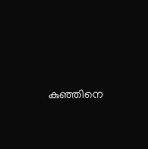കുഞ്ഞിനെ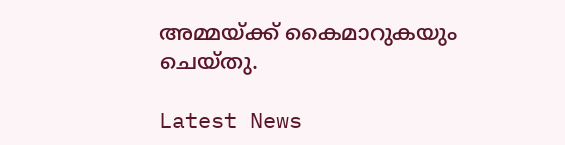അമ്മയ്ക്ക് കൈമാറുകയും ചെയ്തു.

Latest News